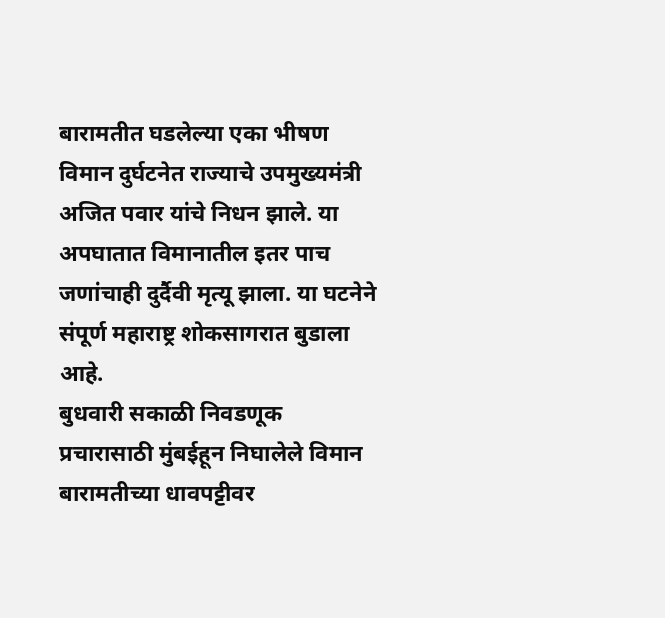बारामतीत घडलेल्या एका भीषण विमान दुर्घटनेत राज्याचे उपमुख्यमंत्री अजित पवार यांचे निधन झाले. या अपघातात विमानातील इतर पाच जणांचाही दुर्दैवी मृत्यू झाला. या घटनेने संपूर्ण महाराष्ट्र शोकसागरात बुडाला आहे.
बुधवारी सकाळी निवडणूक प्रचारासाठी मुंबईहून निघालेले विमान बारामतीच्या धावपट्टीवर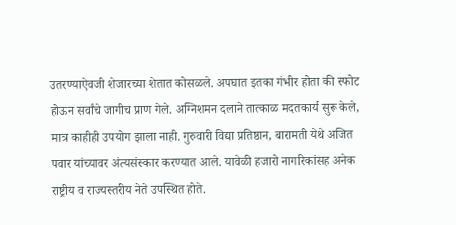उतरण्याऐवजी शेजारच्या शेतात कोसळले. अपघात इतका गंभीर होता की स्फोट होऊन सर्वांचे जागीच प्राण गेले. अग्निशमन दलाने तात्काळ मदतकार्य सुरू केले, मात्र काहीही उपयोग झाला नाही. गुरुवारी विद्या प्रतिष्ठान, बारामती येथे अजित पवार यांच्यावर अंत्यसंस्कार करण्यात आले. यावेळी हजारो नागरिकांसह अनेक राष्ट्रीय व राज्यस्तरीय नेते उपस्थित होते.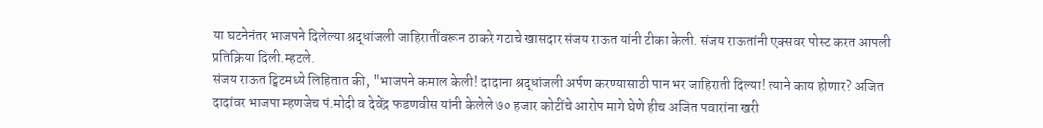या घटनेनंतर भाजपने दिलेल्या श्रद्धांजली जाहिरातींवरून ठाकरे गटाचे खासदार संजय राऊत यांनी टीका केली. संजय राऊतांनी एक्सवर पोस्ट करत आपली प्रतिक्रिया दिली.म्हटले.
संजय राऊत ट्विटमध्ये लिहितात की, "भाजपने कमाल केली! दादाना श्रद्धांजली अर्पण करण्यासाठी पान भर जाहिराती दिल्या! त्याने काय होणार? अजित दादांवर भाजपा म्हणजेच पं.मोदी व देवेंद्र फडणवीस यांनी केलेले ७० हजार कोटींचे आरोप मागे घेणे हीच अजित पवारांना खरी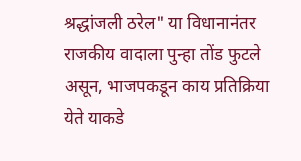श्रद्धांजली ठरेल" या विधानानंतर राजकीय वादाला पुन्हा तोंड फुटले असून, भाजपकडून काय प्रतिक्रिया येते याकडे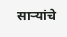साऱ्यांचे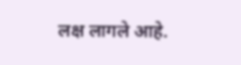लक्ष लागले आहे.